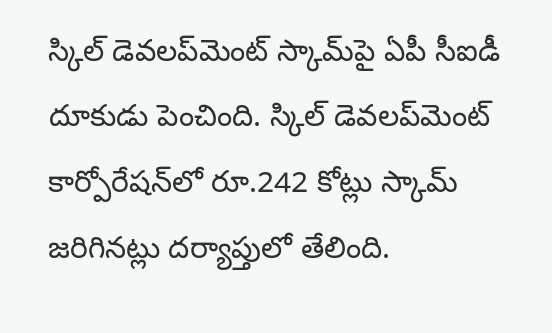స్కిల్ డెవలప్‌మెంట్ స్కామ్‌పై ఏపీ సీఐడీ దూకుడు పెంచింది. స్కిల్ డెవలప్‌మెంట్ కార్పోరేషన్‌లో రూ.242 కోట్లు స్కామ్ జరిగినట్లు దర్యాప్తులో తేలింది.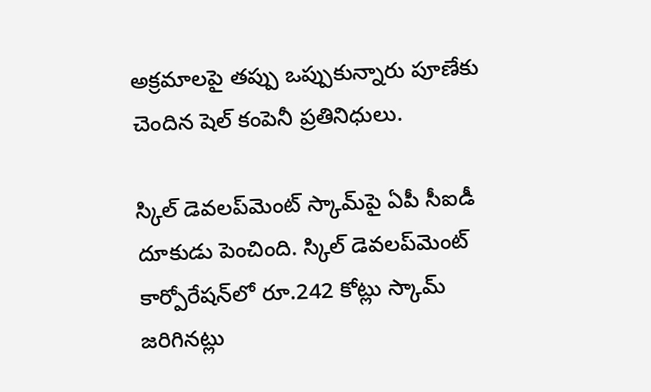అక్రమాలపై తప్పు ఒప్పుకున్నారు పూణేకు చెందిన షెల్ కంపెనీ ప్రతినిధులు.

స్కిల్ డెవలప్‌మెంట్ స్కామ్‌పై ఏపీ సీఐడీ దూకుడు పెంచింది. స్కిల్ డెవలప్‌మెంట్ కార్పోరేషన్‌లో రూ.242 కోట్లు స్కామ్ జరిగినట్లు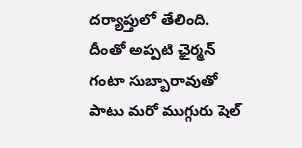దర్యాప్తులో తేలింది. దీంతో అప్పటి ఛైర్మన్ గంటా సుబ్బారావుతో పాటు మరో ముగ్గురు షెల్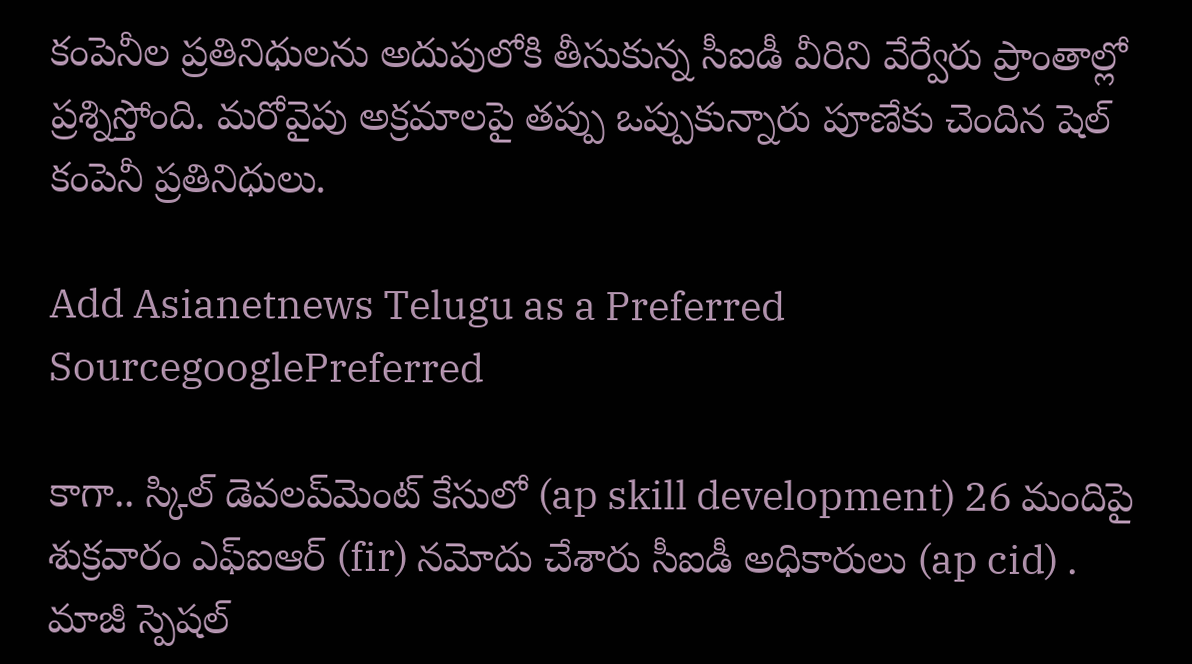కంపెనీల ప్రతినిధులను అదుపులోకి తీసుకున్న సీఐడీ వీరిని వేర్వేరు ప్రాంతాల్లో ప్రశ్నిస్తోంది. మరోవైపు అక్రమాలపై తప్పు ఒప్పుకున్నారు పూణేకు చెందిన షెల్ కంపెనీ ప్రతినిధులు.

Add Asianetnews Telugu as a Preferred SourcegooglePreferred

కాగా.. స్కిల్ డెవలప్‌మెంట్ కేసులో (ap skill development) 26 మందిపై శుక్రవారం ఎఫ్ఐఆర్ (fir) నమోదు చేశారు సీఐడీ అధికారులు (ap cid) . మాజీ స్పెషల్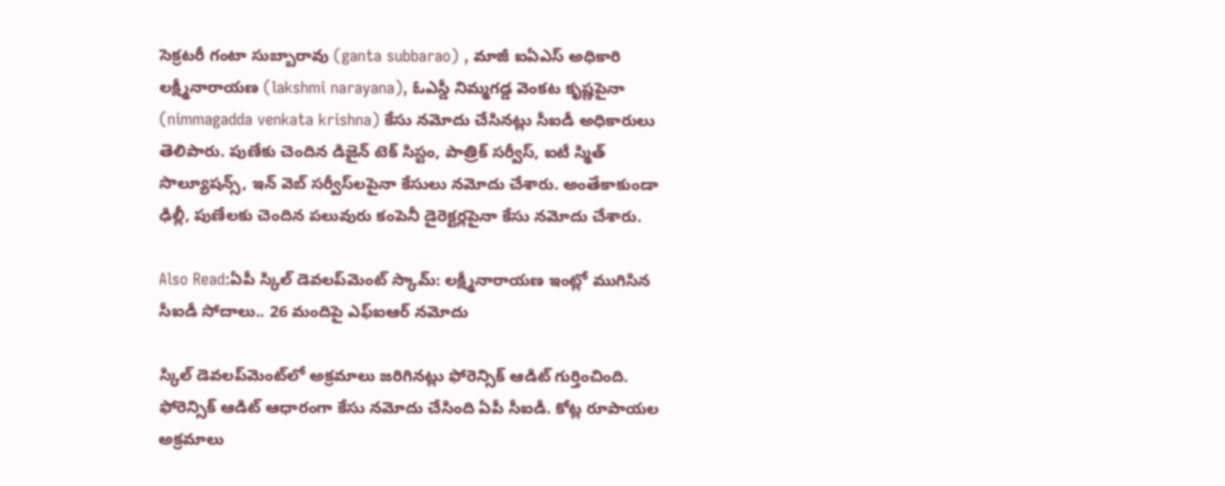సెక్రటరీ గంటా సుబ్బారావు (ganta subbarao) , మాజీ ఐఏఎస్ అధికారి లక్ష్మీనారాయణ (lakshmi narayana), ఓఎస్డీ నిమ్మగడ్డ వెంకట కృష్ణపైనా (nimmagadda venkata krishna) కేసు నమోదు చేసినట్లు సీఐడీ అధికారులు తెలిపారు. పుణేకు చెందిన డిజైన్ టెక్ సిస్టం, పాత్రిక్ సర్వీస్, ఐటీ స్మిత్ సొల్యూషన్స్, ఇన్‌ వెబ్ సర్వీస్‌లపైనా కేసులు నమోదు చేశారు. అంతేకాకుండా ఢిల్లీ, పుణేలకు చెందిన పలువురు కంపెనీ డైరెక్టర్లపైనా కేసు నమోదు చేశారు.

Also Read:ఏపీ స్కిల్ డెవలప్‌మెంట్ స్కామ్: లక్ష్మీనారాయణ ఇంట్లో ముగిసిన సీఐడీ సోదాలు.. 26 మందిపై ఎఫ్ఐఆర్ నమోదు

స్కిల్ డెవలప్‌మెంట్‌లో అక్రమాలు జరిగినట్లు ఫోరెన్సిక్ ఆడిట్ గుర్తించింది. ఫోరెన్సిక్ ఆడిట్ ఆధారంగా కేసు నమోదు చేసింది ఏపీ సీఐడీ. కోట్ల రూపాయల అక్రమాలు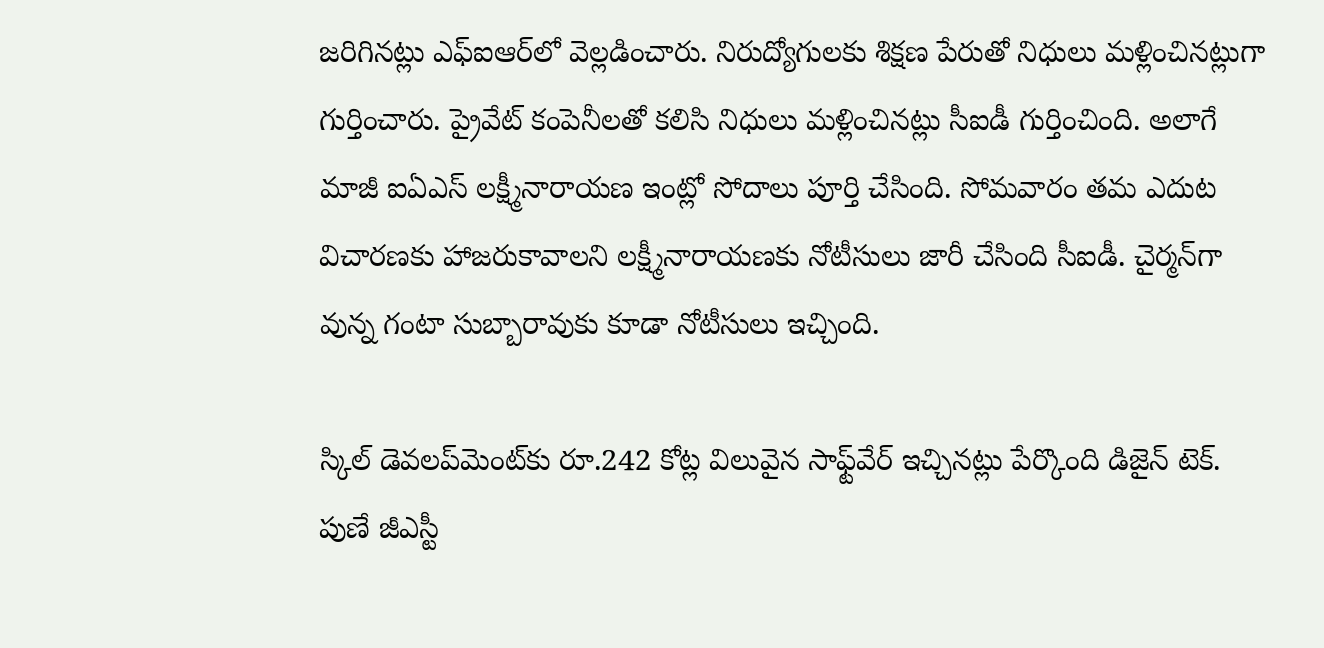జరిగినట్లు ఎఫ్ఐఆర్‌లో వెల్లడించారు. నిరుద్యోగులకు శిక్షణ పేరుతో నిధులు మళ్లించినట్లుగా గుర్తించారు. ప్రైవేట్ కంపెనీలతో కలిసి నిధులు మళ్లించినట్లు సీఐడీ గుర్తించింది. అలాగే మాజీ ఐఏఎస్ లక్ష్మీనారాయణ ఇంట్లో సోదాలు పూర్తి చేసింది. సోమవారం తమ ఎదుట విచారణకు హాజరుకావాలని లక్ష్మీనారాయణకు నోటీసులు జారీ చేసింది సీఐడీ. చైర్మన్‌గా వున్న గంటా సుబ్బారావుకు కూడా నోటీసులు ఇచ్చింది.

స్కిల్ డెవలప్‌మెంట్‌కు రూ.242 కోట్ల విలువైన సాఫ్ట్‌వేర్ ఇచ్చినట్లు పేర్కొంది డిజైన్ టెక్. పుణే జీఎస్టీ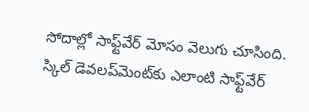సోదాల్లో సాఫ్ట్‌వేర్ మోసం వెలుగు చూసింది. స్కిల్ డెవలప్‌మెంట్‌కు ఎలాంటి సాఫ్ట్‌వేర్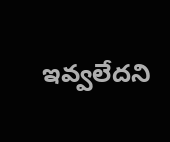ఇవ్వలేదని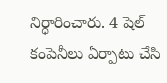నిర్ధారించారు. 4 షెల్ కంపెనీలు ఏర్పాటు చేసి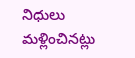నిధులు మళ్లించినట్లు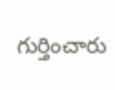గుర్తించారు